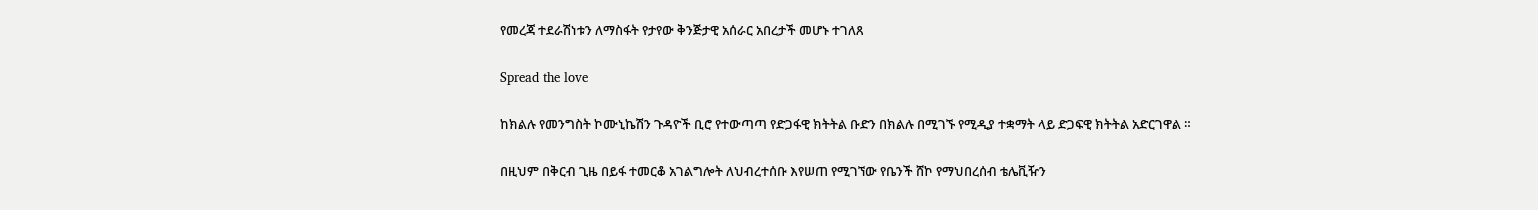የመረጃ ተደራሽነቱን ለማስፋት የታየው ቅንጅታዊ አሰራር አበረታች መሆኑ ተገለጸ

Spread the love

ከክልሉ የመንግስት ኮሙኒኬሽን ጉዳዮች ቢሮ የተውጣጣ የድጋፋዊ ክትትል ቡድን በክልሉ በሚገኙ የሚዲያ ተቋማት ላይ ድጋፍዊ ክትትል አድርገዋል ።

በዚህም በቅርብ ጊዜ በይፋ ተመርቆ አገልግሎት ለህብረተሰቡ እየሠጠ የሚገኘው የቤንች ሸኮ የማህበረሰብ ቴሌቪዥን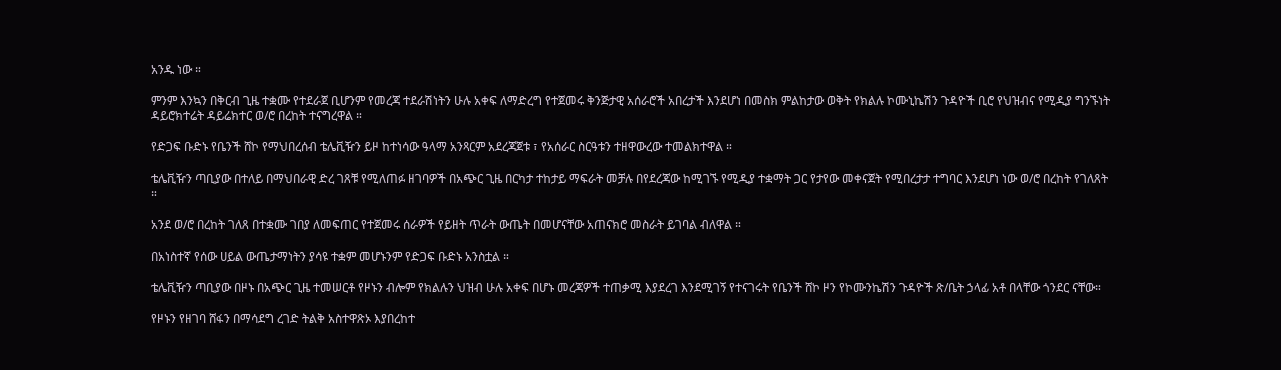አንዱ ነው ።

ምንም እንኳን በቅርብ ጊዜ ተቋሙ የተደራጀ ቢሆንም የመረጃ ተደራሽነትን ሁሉ አቀፍ ለማድረግ የተጀመሩ ቅንጅታዊ አሰራሮች አበረታች እንደሆነ በመስክ ምልከታው ወቅት የክልሉ ኮሙኒኬሽን ጉዳዮች ቢሮ የህዝብና የሚዲያ ግንኙነት ዳይሮክተሬት ዳይሬክተር ወ/ሮ በረከት ተናግረዋል ።

የድጋፍ ቡድኑ የቤንች ሸኮ የማህበረሰብ ቴሌቪዥን ይዞ ከተነሳው ዓላማ አንጻርም አደረጃጀቱ ፣ የአሰራር ስርዓቱን ተዘዋውረው ተመልክተዋል ።

ቴሌቪዥን ጣቢያው በተለይ በማህበራዊ ድረ ገጸቹ የሚለጠፉ ዘገባዎች በአጭር ጊዜ በርካታ ተከታይ ማፍራት መቻሉ በየደረጃው ከሚገኙ የሚዲያ ተቋማት ጋር የታየው መቀናጀት የሚበረታታ ተግባር እንደሆነ ነው ወ/ሮ በረከት የገለጸት ።

አንደ ወ/ሮ በረከት ገለጸ በተቋሙ ገበያ ለመፍጠር የተጀመሩ ሰራዎች የይዘት ጥራት ውጤት በመሆናቸው አጠናክሮ መስራት ይገባል ብለዋል ።

በአነስተኛ የሰው ሀይል ውጤታማነትን ያሳዩ ተቋም መሆኑንም የድጋፍ ቡድኑ አንስቷል ።

ቴሌቪዥን ጣቢያው በዞኑ በአጭር ጊዜ ተመሠርቶ የዞኑን ብሎም የክልሉን ህዝብ ሁሉ አቀፍ በሆኑ መረጃዎች ተጠቃሚ እያደረገ እንደሚገኝ የተናገሩት የቤንች ሸኮ ዞን የኮሙንኬሽን ጉዳዮች ጽ/ቤት ኃላፊ አቶ በላቸው ጎንደር ናቸው።

የዞኑን የዘገባ ሸፋን በማሳደግ ረገድ ትልቅ አስተዋጽኦ እያበረከተ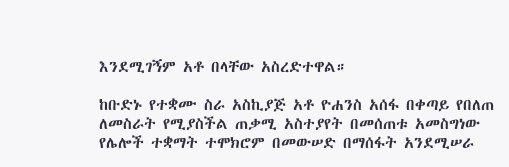እንደሚገኝም አቶ በላቸው አስረድተዋል።

ከቡድኑ የተቋሙ ስራ አስኪያጅ አቶ ዮሐንስ አሰፋ በቀጣይ የበለጠ ለመስራት የሚያስችል ጠቃሚ አስተያየት በመሰጠቱ አመስግነው የሌሎች ተቋማት ተሞክሮም በመውሠድ በማሰፋት አንደሚሠራ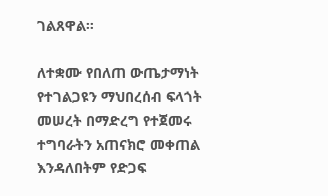ገልጸዋል።

ለተቋሙ የበለጠ ውጤታማነት የተገልጋዩን ማህበረሰብ ፍላጎት መሠረት በማድረግ የተጀመሩ ተግባራትን አጠናክሮ መቀጠል እንዳለበትም የድጋፍ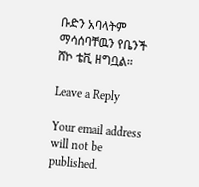ቡድን አባላትም ማሳሰባቸዉን የቤንች ሸኮ ቴቪ ዘግቧል።

Leave a Reply

Your email address will not be published.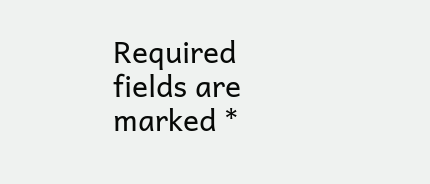Required fields are marked *